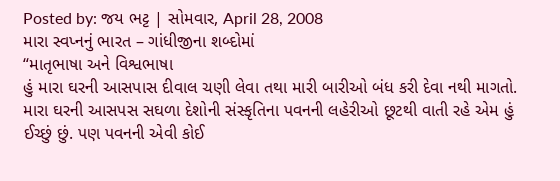Posted by: જય ભટ્ટ | સોમવાર, April 28, 2008
મારા સ્વપ્નનું ભારત – ગાંધીજીના શબ્દોમાં
“માતૃભાષા અને વિશ્વભાષા
હું મારા ઘરની આસપાસ દીવાલ ચણી લેવા તથા મારી બારીઓ બંધ કરી દેવા નથી માગતો. મારા ઘરની આસપસ સઘળા દેશોની સંસ્કૃતિના પવનની લહેરીઓ છૂટથી વાતી રહે એમ હું ઈચ્છું છું. પણ પવનની એવી કોઈ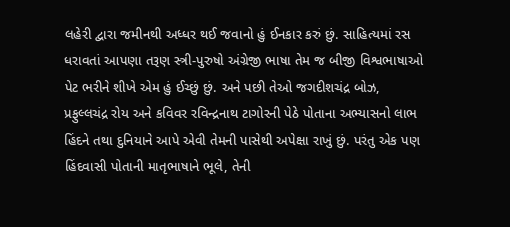લહેરી દ્વારા જમીનથી અધ્ધર થઈ જવાનો હું ઈનકાર કરું છું. સાહિત્યમાં રસ ધરાવતાં આપણા તરૂણ સ્ત્રી-પુરુષો અંગ્રેજી ભાષા તેમ જ બીજી વિશ્વભાષાઓ પેટ ભરીને શીખે એમ હું ઈચ્છું છું. અને પછી તેઓ જગદીશચંદ્ર બોઝ, પ્રફુલ્લચંદ્ર રોય અને કવિવર રવિન્દ્રનાથ ટાગોરની પેઠે પોતાના અભ્યાસનો લાભ હિંદને તથા દુનિયાને આપે એવી તેમની પાસેથી અપેક્ષા રાખું છું. પરંતુ એક પણ હિંદવાસી પોતાની માતૃભાષાને ભૂલે, તેની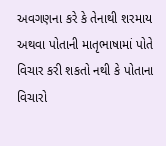અવગણના કરે કે તેનાથી શરમાય અથવા પોતાની માતૃભાષામાં પોતે વિચાર કરી શકતો નથી કે પોતાના વિચારો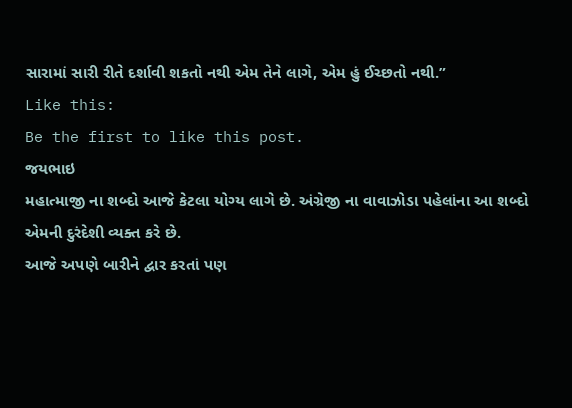સારામાં સારી રીતે દર્શાવી શકતો નથી એમ તેને લાગે, એમ હું ઈચ્છતો નથી.”
Like this:
Be the first to like this post.
જયભાઇ
મહાત્માજી ના શબ્દો આજે કેટલા યોગ્ય લાગે છે. અંગ્રેજી ના વાવાઝોડા પહેલાંના આ શબ્દો એમની દુરંદેશી વ્યક્ત કરે છે.
આજે અપણે બારીને દ્વાર કરતાં પણ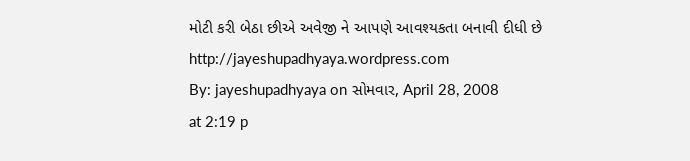મોટી કરી બેઠા છીએ અવેજી ને આપણે આવશ્યકતા બનાવી દીધી છે
http://jayeshupadhyaya.wordpress.com
By: jayeshupadhyaya on સોમવાર, April 28, 2008
at 2:19 p